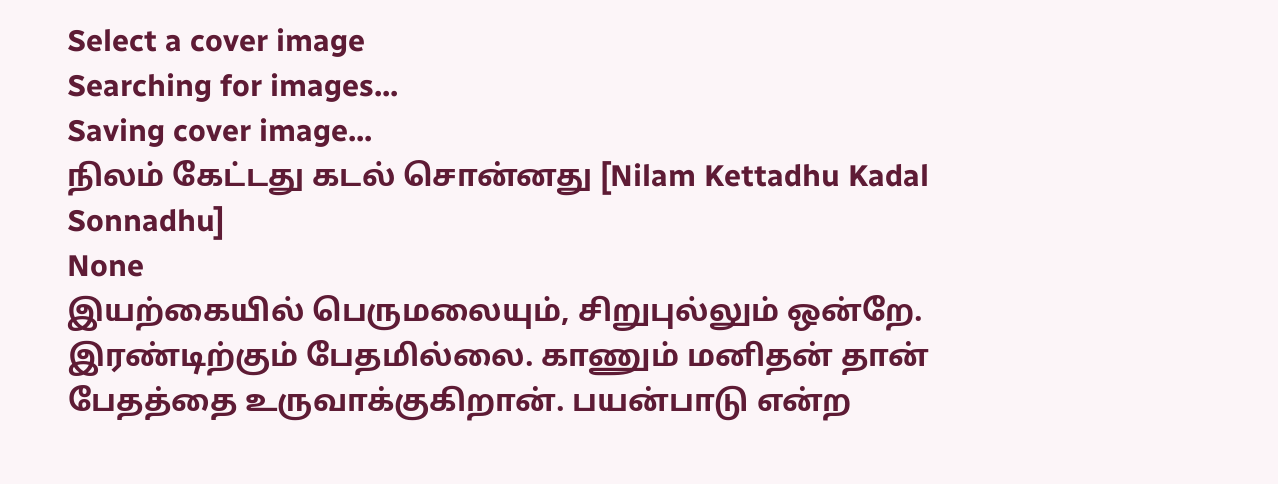Select a cover image
Searching for images...
Saving cover image...
நிலம் கேட்டது கடல் சொன்னது [Nilam Kettadhu Kadal Sonnadhu]
None
இயற்கையில் பெருமலையும், சிறுபுல்லும் ஒன்றே. இரண்டிற்கும் பேதமில்லை. காணும் மனிதன் தான் பேதத்தை உருவாக்குகிறான். பயன்பாடு என்ற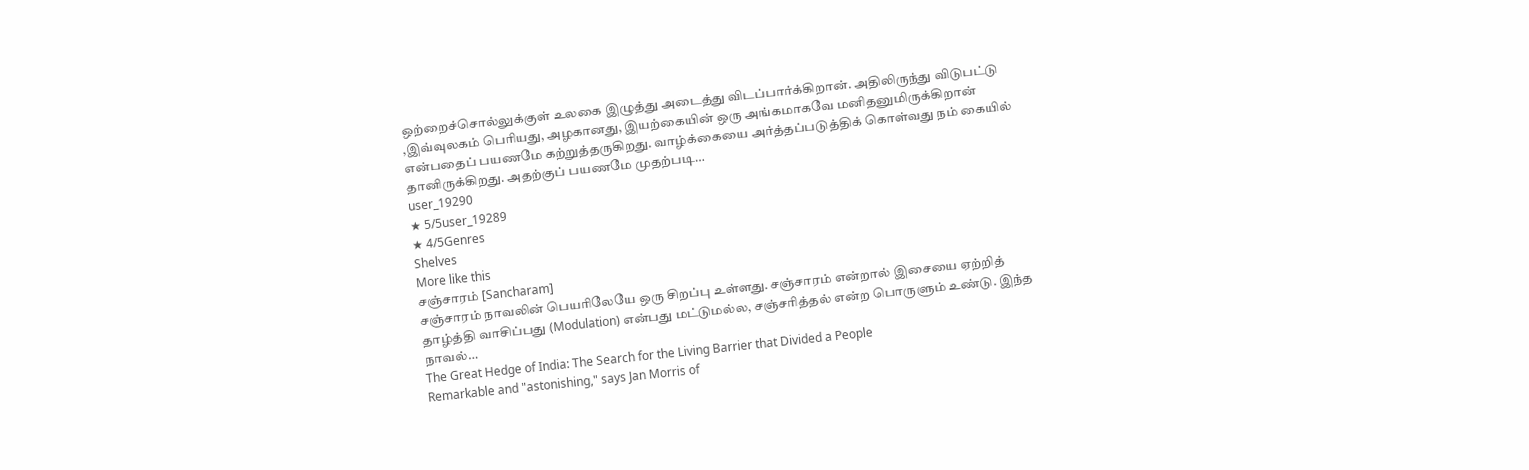ஒற்றைச்சொல்லுக்குள் உலகை இழுத்து அடைத்து விடப்பார்க்கிறான். அதிலிருந்து விடுபட்டு ,இவ்வுலகம் பெரியது, அழகானது, இயற்கையின் ஒரு அங்கமாகவே மனிதனுமிருக்கிறான் என்பதைப் பயணமே கற்றுத்தருகிறது. வாழ்க்கையை அர்த்தப்படுத்திக் கொள்வது நம் கையில் தானிருக்கிறது. அதற்குப் பயணமே முதற்படி…
user_19290
★ 5/5user_19289
★ 4/5Genres
Shelves
More like this
சஞ்சாரம் [Sancharam]
சஞ்சாரம் நாவலின் பெயரிலேயே ஒரு சிறப்பு உள்ளது. சஞ்சாரம் என்றால் இசையை ஏற்றித் தாழ்த்தி வாசிப்பது (Modulation) என்பது மட்டுமல்ல, சஞ்சரித்தல் என்ற பொருளும் உண்டு. இந்த நாவல்…
The Great Hedge of India: The Search for the Living Barrier that Divided a People
Remarkable and "astonishing," says Jan Morris of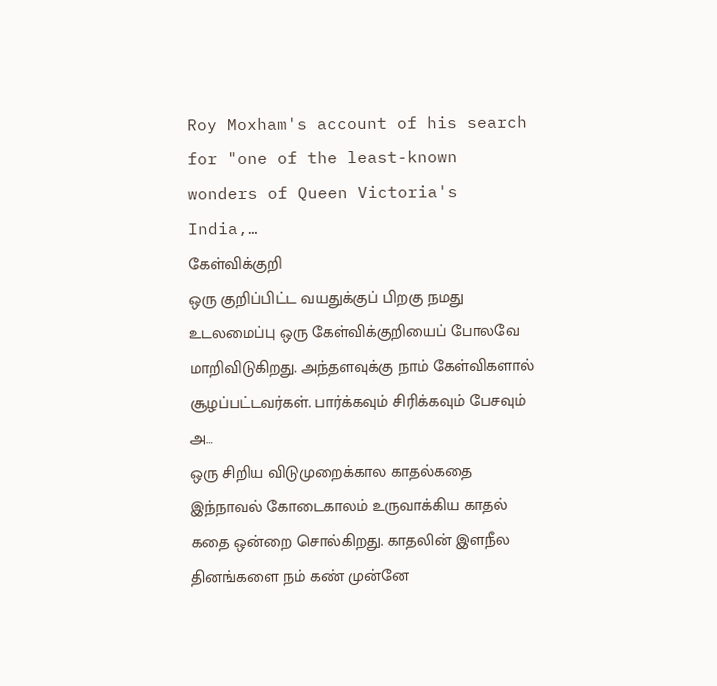Roy Moxham's account of his search for "one of the least-known wonders of Queen Victoria's India,…
கேள்விக்குறி
ஒரு குறிப்பிட்ட வயதுக்குப் பிறகு நமது உடலமைப்பு ஒரு கேள்விக்குறியைப் போலவே மாறிவிடுகிறது. அந்தளவுக்கு நாம் கேள்விகளால் சூழப்பட்டவர்கள். பார்க்கவும் சிரிக்கவும் பேசவும் அ…
ஒரு சிறிய விடுமுறைக்கால காதல்கதை
இந்நாவல் கோடைகாலம் உருவாக்கிய காதல் கதை ஒன்றை சொல்கிறது. காதலின் இளநீல தினங்களை நம் கண் முன்னே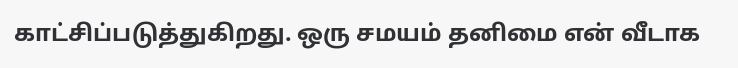காட்சிப்படுத்துகிறது. ஒரு சமயம் தனிமை என் வீடாக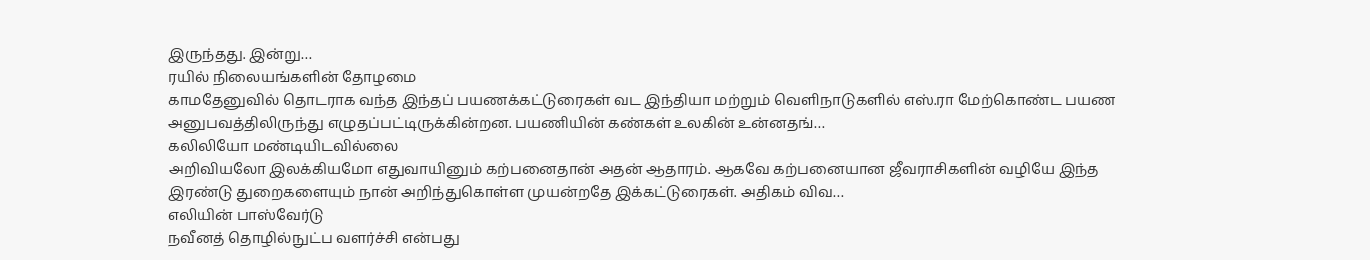இருந்தது. இன்று…
ரயில் நிலையங்களின் தோழமை
காமதேனுவில் தொடராக வந்த இந்தப் பயணக்கட்டுரைகள் வட இந்தியா மற்றும் வெளிநாடுகளில் எஸ்.ரா மேற்கொண்ட பயண அனுபவத்திலிருந்து எழுதப்பட்டிருக்கின்றன. பயணியின் கண்கள் உலகின் உன்னதங்…
கலிலியோ மண்டியிடவில்லை
அறிவியலோ இலக்கியமோ எதுவாயினும் கற்பனைதான் அதன் ஆதாரம். ஆகவே கற்பனையான ஜீவராசிகளின் வழியே இந்த இரண்டு துறைகளையும் நான் அறிந்துகொள்ள முயன்றதே இக்கட்டுரைகள். அதிகம் விவ…
எலியின் பாஸ்வேர்டு
நவீனத் தொழில்நுட்ப வளர்ச்சி என்பது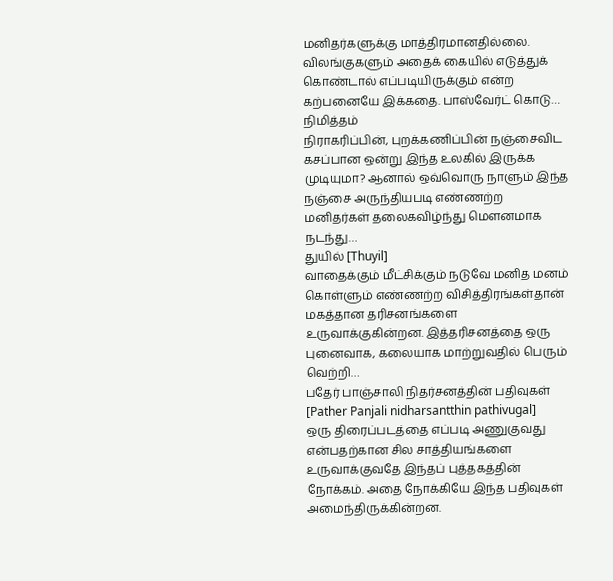மனிதர்களுக்கு மாத்திரமானதில்லை. விலங்குகளும் அதைக் கையில் எடுத்துக் கொண்டால் எப்படியிருக்கும் என்ற கற்பனையே இக்கதை. பாஸ்வேர்ட் கொடு…
நிமித்தம்
நிராகரிப்பின், புறக்கணிப்பின் நஞ்சைவிட கசப்பான ஒன்று இந்த உலகில் இருக்க முடியுமா? ஆனால் ஒவ்வொரு நாளும் இந்த நஞ்சை அருந்தியபடி எண்ணற்ற மனிதர்கள் தலைகவிழ்ந்து மௌனமாக நடந்து…
துயில் [Thuyil]
வாதைக்கும் மீட்சிக்கும் நடுவே மனித மனம் கொள்ளும் எண்ணற்ற விசித்திரங்கள்தான் மகத்தான தரிசனங்களை உருவாக்குகின்றன. இத்தரிசனத்தை ஒரு புனைவாக, கலையாக மாற்றுவதில் பெரும் வெற்றி…
பதேர் பாஞ்சாலி நிதர்சனத்தின் பதிவுகள் [Pather Panjali nidharsantthin pathivugal]
ஒரு திரைப்படத்தை எப்படி அணுகுவது என்பதற்கான சில சாத்தியங்களை உருவாக்குவதே இந்தப் புத்தகத்தின் நோக்கம். அதை நோக்கியே இந்த பதிவுகள் அமைந்திருக்கின்றன.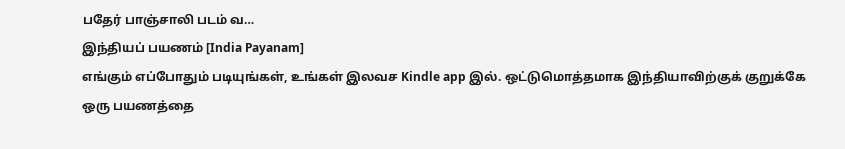பதேர் பாஞ்சாலி படம் வ…
இந்தியப் பயணம் [India Payanam]
எங்கும் எப்போதும் படியுங்கள், உங்கள் இலவச Kindle app இல். ஒட்டுமொத்தமாக இந்தியாவிற்குக் குறுக்கே ஒரு பயணத்தை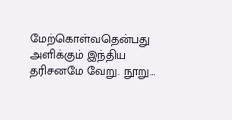மேற்கொள்வதென்பது அளிக்கும் இந்திய தரிசனமே வேறு. நூறு…